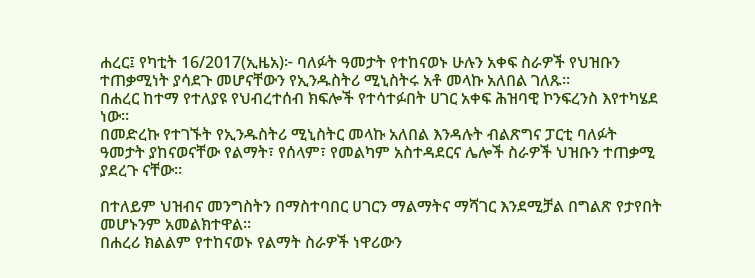ሐረር፤ የካቲት 16/2017(ኢዜአ)፦ ባለፉት ዓመታት የተከናወኑ ሁሉን አቀፍ ስራዎች የህዝቡን ተጠቃሚነት ያሳደጉ መሆናቸውን የኢንዱስትሪ ሚኒስትሩ አቶ መላኩ አለበል ገለጹ።
በሐረር ከተማ የተለያዩ የህብረተሰብ ክፍሎች የተሳተፉበት ሀገር አቀፍ ሕዝባዊ ኮንፍረንስ እየተካሄደ ነው።
በመድረኩ የተገኙት የኢንዱስትሪ ሚኒስትር መላኩ አለበል እንዳሉት ብልጽግና ፓርቲ ባለፉት ዓመታት ያከናወናቸው የልማት፣ የሰላም፣ የመልካም አስተዳደርና ሌሎች ስራዎች ህዝቡን ተጠቃሚ ያደረጉ ናቸው።

በተለይም ህዝብና መንግስትን በማስተባበር ሀገርን ማልማትና ማሻገር እንደሚቻል በግልጽ የታየበት መሆኑንም አመልክተዋል።
በሐረሪ ክልልም የተከናወኑ የልማት ስራዎች ነዋሪውን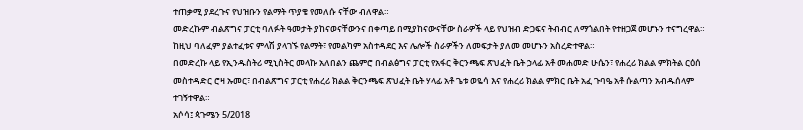ተጠቃሚ ያደረጉና የህዝቡን የልማት ጥያቄ የመለሱ ናቸው ብለዋል።
መድረኩም ብልጽግና ፓርቲ ባለፉት ዓመታት ያከናወናቸውንና በቀጣይ በሚያከናውናቸው ስራዎች ላይ የህዝብ ድጋፍና ትብብር ለማጎልበት የተዘጋጀ መሆኑን ተናግረዋል።
ከዚህ ባለፈም ያልተፈቱና ምላሽ ያላገኙ የልማት፣ የመልካም አስተዳደር እና ሌሎች ስራዎችን ለመፍታት ያለመ መሆኑን አስረድተዋል።
በመድረኩ ላይ የኢንዱስትሪ ሚኒስትር መላኩ አለበልን ጨምሮ በብልፅግና ፓርቲ የአፋር ቅርንጫፍ ጽህፈት ቤት ኃላፊ አቶ መሐመድ ሁሴን፣ የሐረሪ ክልል ምክትል ርዕሰ መስተዳድር ሮዛ ኡመር፣ በብልጽግና ፓርቲ የሐረሪ ክልል ቅርንጫፍ ጽህፈት ቤት ሃላፊ አቶ ጌቱ ወዬሳ እና የሐረሪ ክልል ምክር ቤት አፈ ጉባዔ አቶ ሱልጣን አብዱሰላም ተገኝተዋል።
አሶሳ፤ ጳጉሜን 5/2018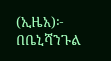(ኢዜአ)፦ በቤኒሻንጉል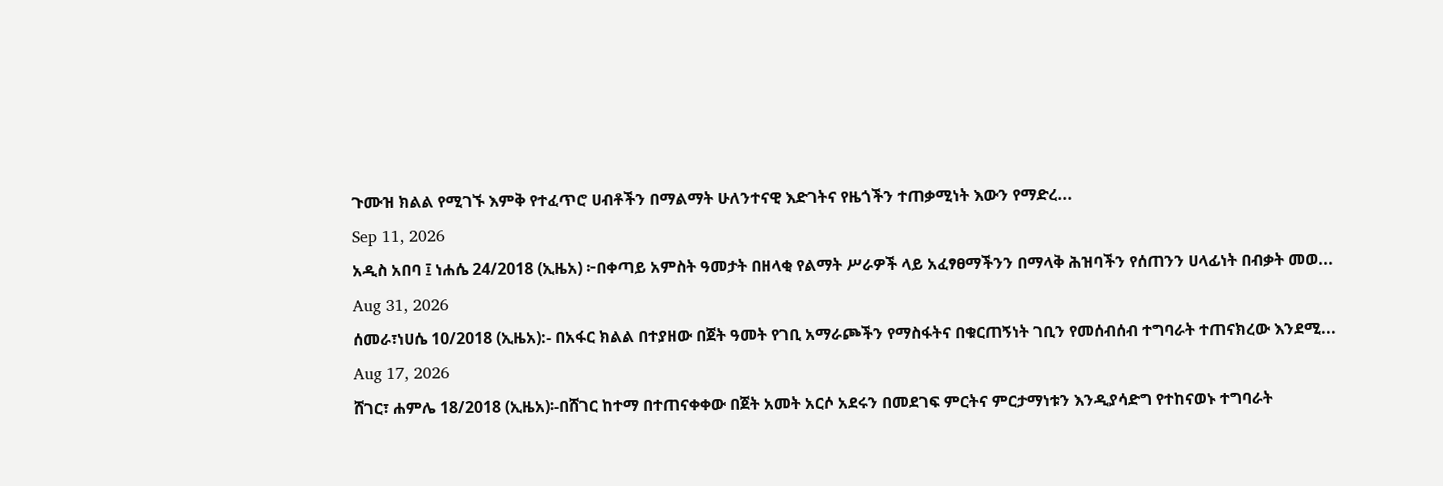ጉሙዝ ክልል የሚገኙ እምቅ የተፈጥሮ ሀብቶችን በማልማት ሁለንተናዊ እድገትና የዜጎችን ተጠቃሚነት እውን የማድረ...
Sep 11, 2026
አዲስ አበባ ፤ ነሐሴ 24/2018 (ኢዜአ) ፦በቀጣይ አምስት ዓመታት በዘላቂ የልማት ሥራዎች ላይ አፈፃፀማችንን በማላቅ ሕዝባችን የሰጠንን ሀላፊነት በብቃት መወ...
Aug 31, 2026
ሰመራ፣ነሀሴ 10/2018 (ኢዜአ):- በአፋር ክልል በተያዘው በጀት ዓመት የገቢ አማራጮችን የማስፋትና በቁርጠኝነት ገቢን የመሰብሰብ ተግባራት ተጠናክረው እንደሚ...
Aug 17, 2026
ሸገር፣ ሐምሌ 18/2018 (ኢዜአ)፡-በሸገር ከተማ በተጠናቀቀው በጀት አመት አርሶ አደሩን በመደገፍ ምርትና ምርታማነቱን እንዲያሳድግ የተከናወኑ ተግባራት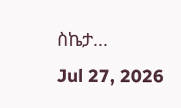ስኬታ...
Jul 27, 2026